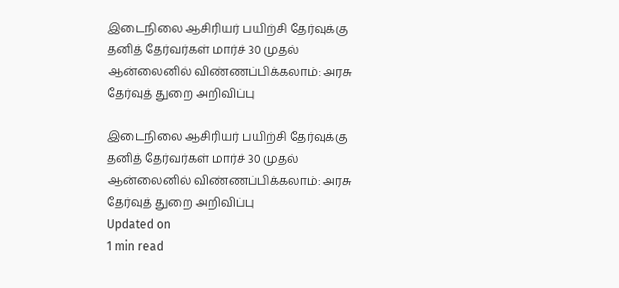இடைநிலை ஆசிரியர் பயிற்சி தேர்வுக்கு தனித் தேர்வர்கள் மார்ச் 30 முதல் ஆன்லைனில் விண்ணப்பிக்கலாம்: அரசு தேர்வுத் துறை அறிவிப்பு

இடைநிலை ஆசிரியர் பயிற்சி தேர்வுக்கு தனித் தேர்வர்கள் மார்ச் 30 முதல் ஆன்லைனில் விண்ணப்பிக்கலாம்: அரசு தேர்வுத் துறை அறிவிப்பு
Updated on
1 min read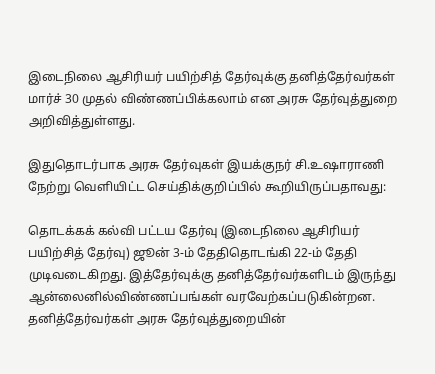இடைநிலை ஆசிரியர் பயிற்சித் தேர்வுக்கு தனித்தேர்வர்கள் மார்ச் 30 முதல் விண்ணப்பிக்கலாம் என அரசு தேர்வுத்துறை அறிவித்துள்ளது.

இதுதொடர்பாக அரசு தேர்வுகள் இயக்குநர் சி.உஷாராணி நேற்று வெளியிட்ட செய்திக்குறிப்பில் கூறியிருப்பதாவது:

தொடக்கக் கல்வி பட்டய தேர்வு (இடைநிலை ஆசிரியர் பயிற்சித் தேர்வு) ஜூன் 3-ம் தேதிதொடங்கி 22-ம் தேதி முடிவடைகிறது. இத்தேர்வுக்கு தனித்தேர்வர்களிடம் இருந்து ஆன்லைனில்விண்ணப்பங்கள் வரவேற்கப்படுகின்றன. தனித்தேர்வர்கள் அரசு தேர்வுத்துறையின்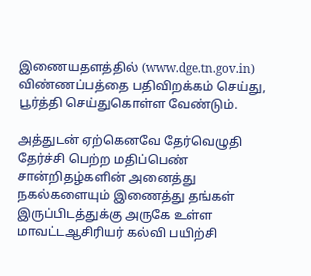இணையதளத்தில் (www.dge.tn.gov.in) விண்ணப்பத்தை பதிவிறக்கம் செய்து, பூர்த்தி செய்துகொள்ள வேண்டும்.

அத்துடன் ஏற்கெனவே தேர்வெழுதி தேர்ச்சி பெற்ற மதிப்பெண் சான்றிதழ்களின் அனைத்து நகல்களையும் இணைத்து தங்கள் இருப்பிடத்துக்கு அருகே உள்ள மாவட்டஆசிரியர் கல்வி பயிற்சி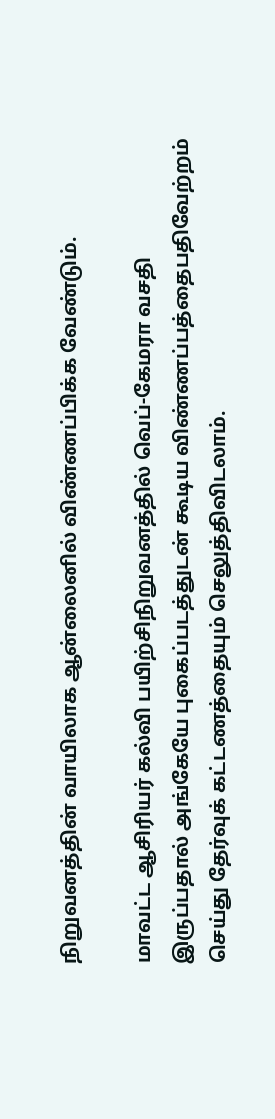நிறுவனத்தின் வாயிலாக ஆன்லைனில் விண்ணப்பிக்க வேண்டும்.

மாவட்ட ஆசிரியர் கல்வி பயிற்சிநிறுவனத்தில் வெப்-கேமரா வசதி இருப்பதால் அங்கேயே புகைப்படத்துடன் கூடிய விண்ணப்பத்தைபதிவேற்றம் செய்து தேர்வுக் கட்டணத்தையும் செலுத்திவிடலாம்.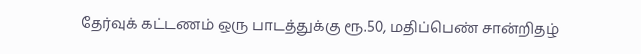தேர்வுக் கட்டணம் ஒரு பாடத்துக்கு ரூ.50, மதிப்பெண் சான்றிதழ்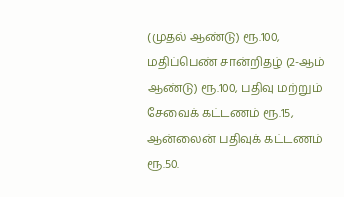(முதல் ஆண்டு) ரூ.100, மதிப்பெண் சான்றிதழ் (2-ஆம் ஆண்டு) ரூ.100, பதிவு மற்றும் சேவைக் கட்டணம் ரூ.15, ஆன்லைன் பதிவுக் கட்டணம் ரூ.50.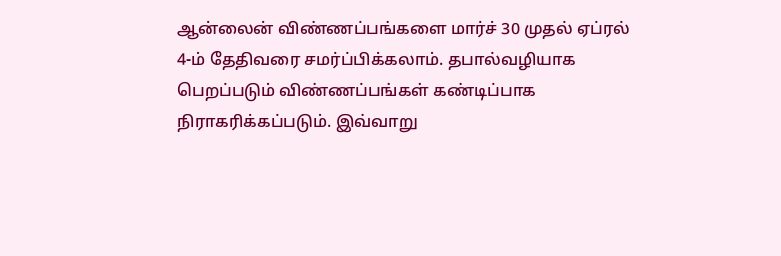ஆன்லைன் விண்ணப்பங்களை மார்ச் 30 முதல் ஏப்ரல் 4-ம் தேதிவரை சமர்ப்பிக்கலாம். தபால்வழியாக பெறப்படும் விண்ணப்பங்கள் கண்டிப்பாக நிராகரிக்கப்படும். இவ்வாறு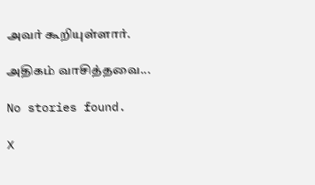அவர் கூறியுள்ளார்.

அதிகம் வாசித்தவை...

No stories found.

X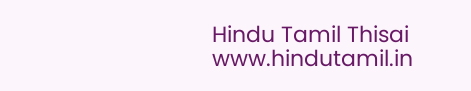Hindu Tamil Thisai
www.hindutamil.in